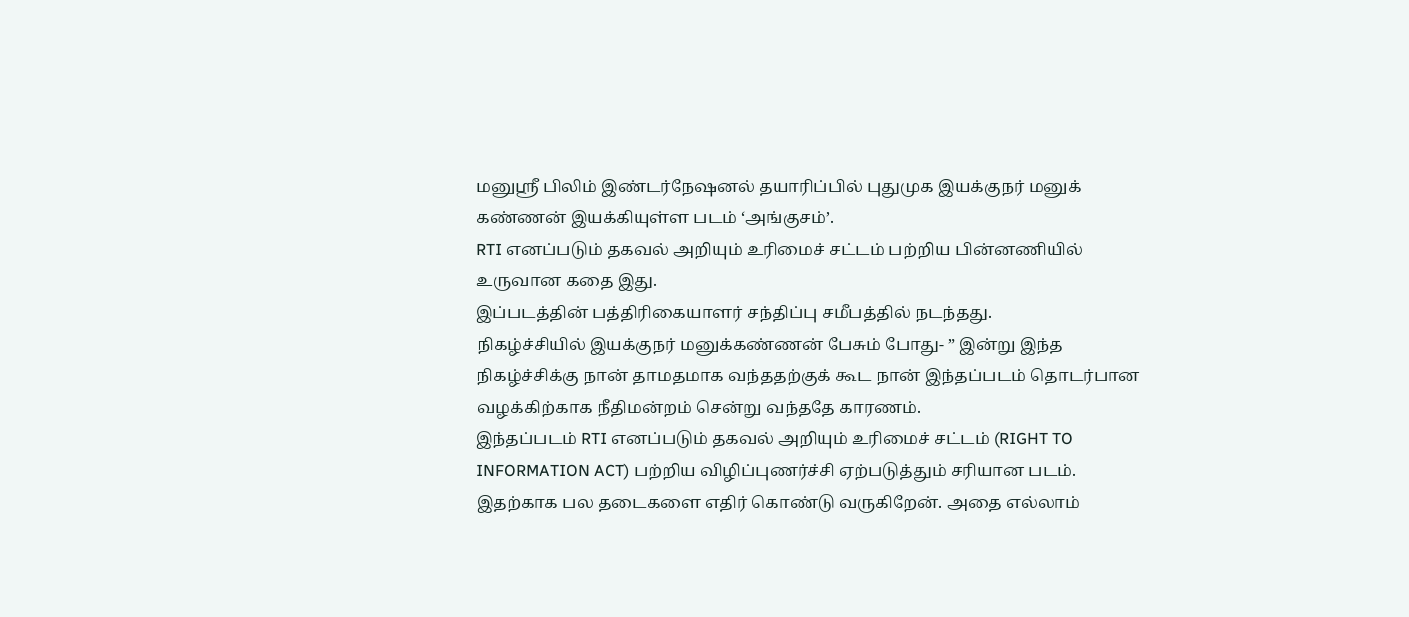மனுஸ்ரீ பிலிம் இண்டர்நேஷனல் தயாரிப்பில் புதுமுக இயக்குநர் மனுக் கண்ணன் இயக்கியுள்ள படம் ‘அங்குசம்’.
RTI எனப்படும் தகவல் அறியும் உரிமைச் சட்டம் பற்றிய பின்னணியில் உருவான கதை இது.
இப்படத்தின் பத்திரிகையாளர் சந்திப்பு சமீபத்தில் நடந்தது.
நிகழ்ச்சியில் இயக்குநர் மனுக்கண்ணன் பேசும் போது- ” இன்று இந்த நிகழ்ச்சிக்கு நான் தாமதமாக வந்ததற்குக் கூட நான் இந்தப்படம் தொடர்பான வழக்கிற்காக நீதிமன்றம் சென்று வந்ததே காரணம்.
இந்தப்படம் RTI எனப்படும் தகவல் அறியும் உரிமைச் சட்டம் (RIGHT TO INFORMATION ACT) பற்றிய விழிப்புணர்ச்சி ஏற்படுத்தும் சரியான படம். இதற்காக பல தடைகளை எதிர் கொண்டு வருகிறேன். அதை எல்லாம்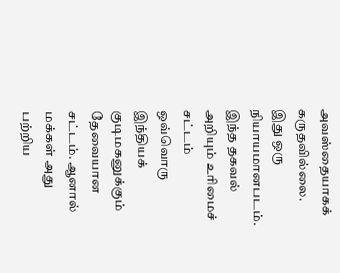அவஸ்தையாகக் கருதவில்லை.
இது ஒரு நியாயமானபடம். இந்த தகவல் அறியும் உரிமைச் சட்டம் ஒவ்வொரு இந்தியக் குடிமகனுக்கும் தேவையான சட்டம். ஆனால் மக்கள் அது பற்றிய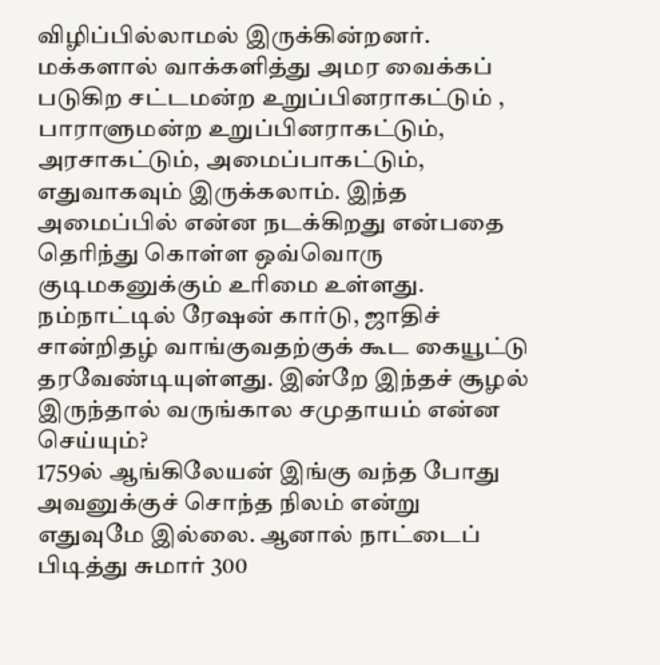விழிப்பில்லாமல் இருக்கின்றனர்.
மக்களால் வாக்களித்து அமர வைக்கப் படுகிற சட்டமன்ற உறுப்பினராகட்டும் , பாராளுமன்ற உறுப்பினராகட்டும், அரசாகட்டும், அமைப்பாகட்டும், எதுவாகவும் இருக்கலாம். இந்த அமைப்பில் என்ன நடக்கிறது என்பதை தெரிந்து கொள்ள ஒவ்வொரு குடிமகனுக்கும் உரிமை உள்ளது.
நம்நாட்டில் ரேஷன் கார்டு, ஜாதிச் சான்றிதழ் வாங்குவதற்குக் கூட கையூட்டு தரவேண்டியுள்ளது. இன்றே இந்தச் சூழல் இருந்தால் வருங்கால சமுதாயம் என்ன செய்யும்?
1759ல் ஆங்கிலேயன் இங்கு வந்த போது அவனுக்குச் சொந்த நிலம் என்று எதுவுமே இல்லை. ஆனால் நாட்டைப் பிடித்து சுமார் 300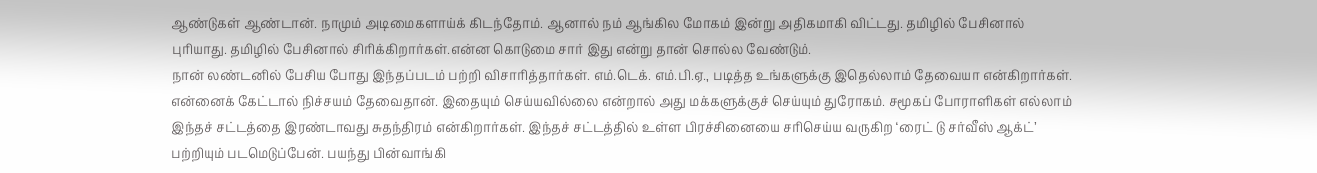ஆண்டுகள் ஆண்டான். நாமும் அடிமைகளாய்க் கிடந்தோம். ஆனால் நம் ஆங்கில மோகம் இன்று அதிகமாகி விட்டது. தமிழில் பேசினால் புரியாது. தமிழில் பேசினால் சிரிக்கிறார்கள்.என்ன கொடுமை சார் இது என்று தான் சொல்ல வேண்டும்.
நான் லண்டனில் பேசிய போது இந்தப்படம் பற்றி விசாரித்தார்கள். எம்.டெக். எம்.பி.ஏ., படித்த உங்களுக்கு இதெல்லாம் தேவையா என்கிறார்கள்.
என்னைக் கேட்டால் நிச்சயம் தேவைதான். இதையும் செய்யவில்லை என்றால் அது மக்களுக்குச் செய்யும் துரோகம். சமூகப் போராளிகள் எல்லாம் இந்தச் சட்டத்தை இரண்டாவது சுதந்திரம் என்கிறார்கள். இந்தச் சட்டத்தில் உள்ள பிரச்சினையை சரிசெய்ய வருகிற ‘ரைட் டு சர்வீஸ் ஆக்ட்’ பற்றியும் படமெடுப்பேன். பயந்து பின்வாங்கி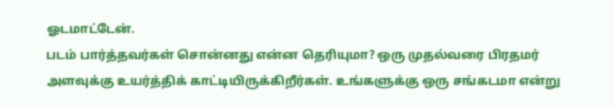ஓடமாட்டேன்.
படம் பார்த்தவர்கள் சொன்னது என்ன தெரியுமா? ஒரு முதல்வரை பிரதமர் அளவுக்கு உயர்த்திக் காட்டியிருக்கிறீர்கள். உங்களுக்கு ஒரு சங்கடமா என்று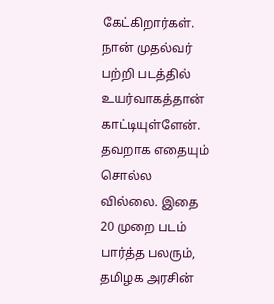கேட்கிறார்கள்.
நான் முதல்வர் பற்றி படத்தில் உயர்வாகத்தான் காட்டியுள்ளேன். தவறாக எதையும் சொல்ல வில்லை. இதை 20 முறை படம் பார்த்த பலரும், தமிழக அரசின்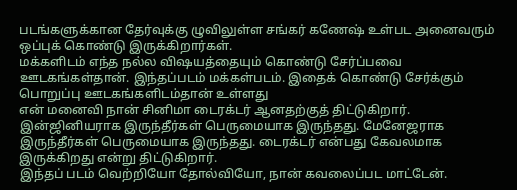படங்களுக்கான தேர்வுக்கு ழுவிலுள்ள சங்கர் கணேஷ் உள்பட அனைவரும் ஒப்புக் கொண்டு இருக்கிறார்கள்.
மக்களிடம் எந்த நல்ல விஷயத்தையும் கொண்டு சேர்ப்பவை ஊடகங்கள்தான். இந்தப்படம் மக்கள்படம். இதைக் கொண்டு சேர்க்கும் பொறுப்பு ஊடகங்களிடம்தான் உள்ளது
என் மனைவி நான் சினிமா டைரக்டர் ஆனதற்குத் திட்டுகிறார். இன்ஜினியராக இருந்தீர்கள் பெருமையாக இருந்தது. மேனேஜராக இருந்தீர்கள் பெருமையாக இருந்தது. டைரக்டர் என்பது கேவலமாக இருக்கிறது என்று திட்டுகிறார்.
இந்தப் படம் வெற்றியோ தோல்வியோ, நான் கவலைப்பட மாட்டேன்.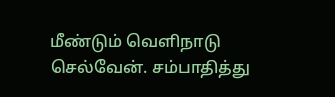மீண்டும் வெளிநாடு செல்வேன். சம்பாதித்து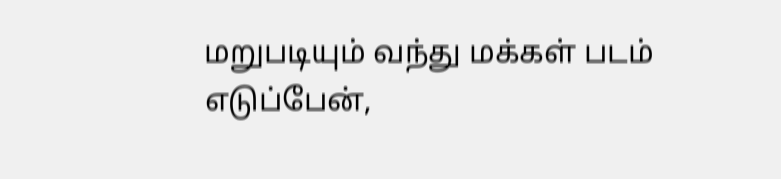மறுபடியும் வந்து மக்கள் படம் எடுப்பேன்,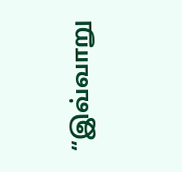“இவ்வாறு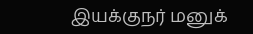இயக்குநர் மனுக்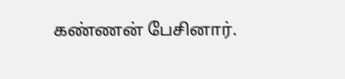கண்ணன் பேசினார்.